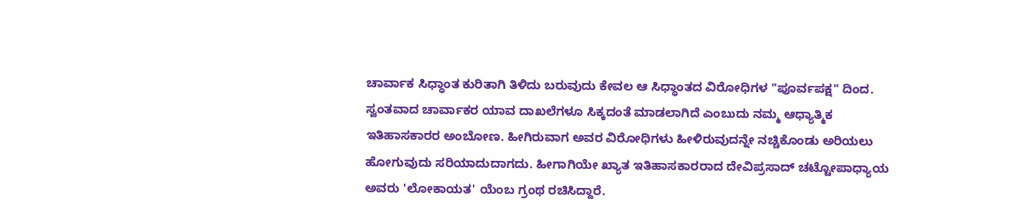ಚಾರ್ವಾಕ ಸಿಧ್ಧಾಂತ ಕುರಿತಾಗಿ ತಿಳಿದು ಬರುವುದು ಕೇವಲ ಆ ಸಿಧ್ಧಾಂತದ ವಿರೋಧಿಗಳ "ಪೂರ್ವಪಕ್ಷ" ದಿಂದ. ಸ್ವಂತವಾದ ಚಾರ್ವಾಕರ ಯಾವ ದಾಖಲೆಗಳೂ ಸಿಕ್ಕದಂತೆ ಮಾಡಲಾಗಿದೆ ಎಂಬುದು ನಮ್ಮ ಆಧ್ಯಾತ್ಮಿಕ ಇತಿಹಾಸಕಾರರ ಅಂಬೋಣ. ಹೀಗಿರುವಾಗ ಅವರ ವಿರೋಧಿಗಳು ಹೀಳಿರುವುದನ್ನೇ ನಚ್ಚಿಕೊಂಡು ಅರಿಯಲು ಹೋಗುವುದು ಸರಿಯಾದುದಾಗದು. ಹೀಗಾಗಿಯೇ ಖ್ಯಾತ ಇತಿಹಾಸಕಾರರಾದ ದೇವಿಪ್ರಸಾದ್ ಚಟ್ಟೋಪಾಧ್ಯಾಯ ಅವರು 'ಲೋಕಾಯತ' ಯೆಂಬ ಗ್ರಂಥ ರಚಿಸಿದ್ದಾರೆ.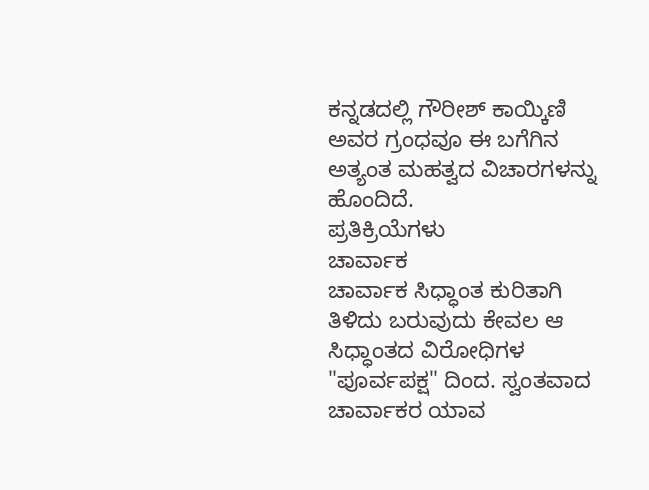ಕನ್ನಡದಲ್ಲಿ ಗೌರೀಶ್ ಕಾಯ್ಕಿಣಿ ಅವರ ಗ್ರಂಧವೂ ಈ ಬಗೆಗಿನ ಅತ್ಯಂತ ಮಹತ್ವದ ವಿಚಾರಗಳನ್ನು ಹೊಂದಿದೆ.
ಪ್ರತಿಕ್ರಿಯೆಗಳು
ಚಾರ್ವಾಕ
ಚಾರ್ವಾಕ ಸಿಧ್ಧಾಂತ ಕುರಿತಾಗಿ ತಿಳಿದು ಬರುವುದು ಕೇವಲ ಆ ಸಿಧ್ಧಾಂತದ ವಿರೋಧಿಗಳ "ಪೂರ್ವಪಕ್ಷ" ದಿಂದ. ಸ್ವಂತವಾದ ಚಾರ್ವಾಕರ ಯಾವ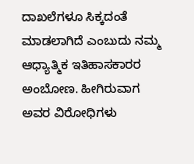ದಾಖಲೆಗಳೂ ಸಿಕ್ಕದಂತೆ ಮಾಡಲಾಗಿದೆ ಎಂಬುದು ನಮ್ಮ ಆಧ್ಯಾತ್ಮಿಕ ಇತಿಹಾಸಕಾರರ ಅಂಬೋಣ. ಹೀಗಿರುವಾಗ ಅವರ ವಿರೋಧಿಗಳು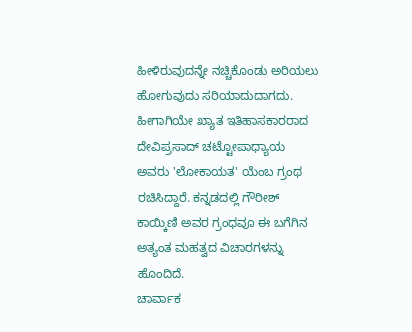ಹೀಳಿರುವುದನ್ನೇ ನಚ್ಚಿಕೊಂಡು ಅರಿಯಲು ಹೋಗುವುದು ಸರಿಯಾದುದಾಗದು. ಹೀಗಾಗಿಯೇ ಖ್ಯಾತ ಇತಿಹಾಸಕಾರರಾದ ದೇವಿಪ್ರಸಾದ್ ಚಟ್ಟೋಪಾಧ್ಯಾಯ ಅವರು 'ಲೋಕಾಯತ' ಯೆಂಬ ಗ್ರಂಥ ರಚಿಸಿದ್ದಾರೆ. ಕನ್ನಡದಲ್ಲಿ ಗೌರೀಶ್ ಕಾಯ್ಕಿಣಿ ಅವರ ಗ್ರಂಧವೂ ಈ ಬಗೆಗಿನ ಅತ್ಯಂತ ಮಹತ್ವದ ವಿಚಾರಗಳನ್ನು ಹೊಂದಿದೆ.
ಚಾರ್ವಾಕ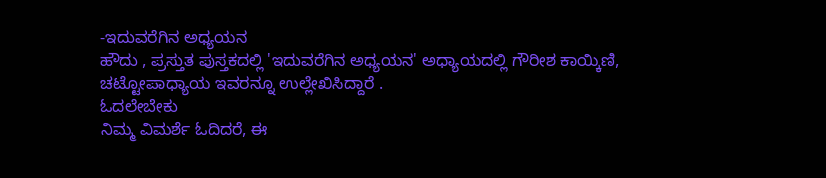-ಇದುವರೆಗಿನ ಅಧ್ಯಯನ
ಹೌದು , ಪ್ರಸ್ತುತ ಪುಸ್ತಕದಲ್ಲಿ 'ಇದುವರೆಗಿನ ಅಧ್ಯಯನ' ಅಧ್ಯಾಯದಲ್ಲಿ ಗೌರೀಶ ಕಾಯ್ಕಿಣಿ, ಚಟ್ಟೋಪಾಧ್ಯಾಯ ಇವರನ್ನೂ ಉಲ್ಲೇಖಿಸಿದ್ದಾರೆ .
ಓದಲೇಬೇಕು
ನಿಮ್ಮ ವಿಮರ್ಶೆ ಓದಿದರೆ, ಈ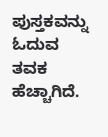ಪುಸ್ತಕವನ್ನು ಓದುವ ತವಕ ಹೆಚ್ಚಾಗಿದೆ.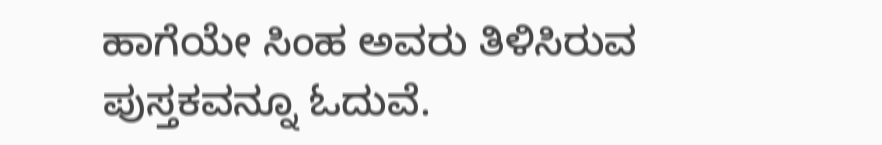ಹಾಗೆಯೇ ಸಿಂಹ ಅವರು ತಿಳಿಸಿರುವ ಪುಸ್ತಕವನ್ನೂ ಓದುವೆ.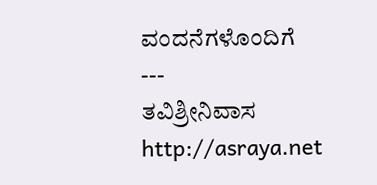ವಂದನೆಗಳೊಂದಿಗೆ
---
ತವಿಶ್ರೀನಿವಾಸ
http://asraya.net